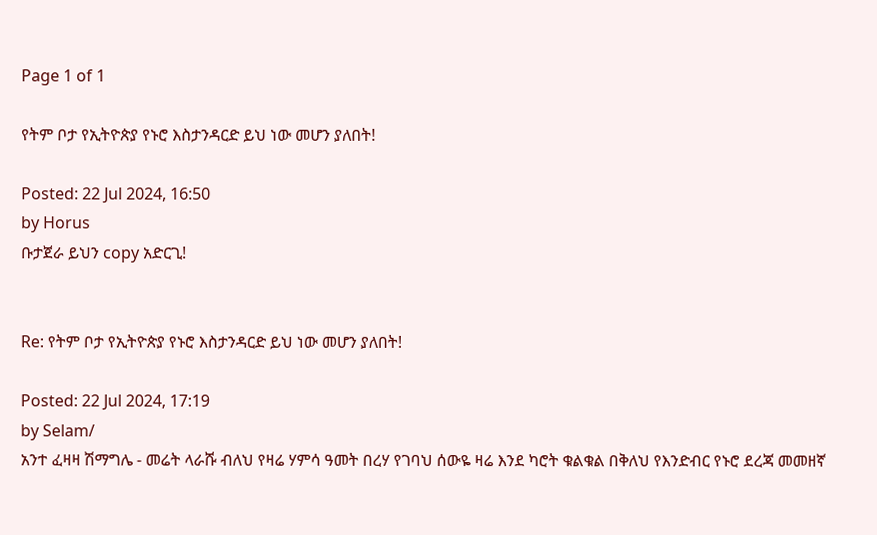Page 1 of 1

የትም ቦታ የኢትዮጵያ የኑሮ እስታንዳርድ ይህ ነው መሆን ያለበት!

Posted: 22 Jul 2024, 16:50
by Horus
ቡታጀራ ይህን copy አድርጊ!


Re: የትም ቦታ የኢትዮጵያ የኑሮ እስታንዳርድ ይህ ነው መሆን ያለበት!

Posted: 22 Jul 2024, 17:19
by Selam/
አንተ ፈዛዛ ሽማግሌ - መሬት ላራሹ ብለህ የዛሬ ሃምሳ ዓመት በረሃ የገባህ ሰውዬ ዛሬ እንደ ካሮት ቁልቁል በቅለህ የእንድብር የኑሮ ደረጃ መመዘኛ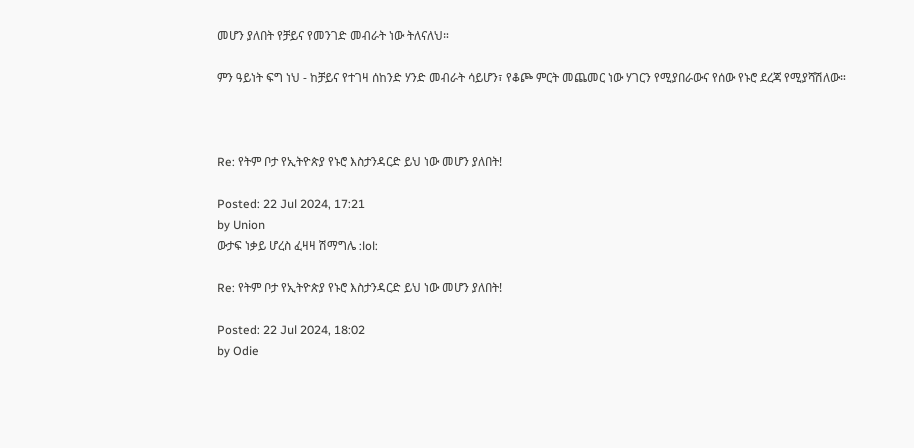መሆን ያለበት የቻይና የመንገድ መብራት ነው ትለናለህ።

ምን ዓይነት ፍግ ነህ - ከቻይና የተገዛ ሰከንድ ሃንድ መብራት ሳይሆን፣ የቆጮ ምርት መጨመር ነው ሃገርን የሚያበራውና የሰው የኑሮ ደረጃ የሚያሻሽለው።



Re: የትም ቦታ የኢትዮጵያ የኑሮ እስታንዳርድ ይህ ነው መሆን ያለበት!

Posted: 22 Jul 2024, 17:21
by Union
ውታፍ ነቃይ ሆረስ ፈዛዛ ሽማግሌ :lol:

Re: የትም ቦታ የኢትዮጵያ የኑሮ እስታንዳርድ ይህ ነው መሆን ያለበት!

Posted: 22 Jul 2024, 18:02
by Odie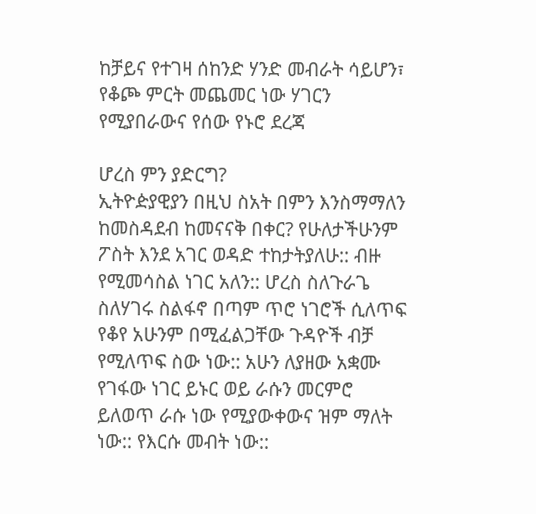ከቻይና የተገዛ ሰከንድ ሃንድ መብራት ሳይሆን፣ የቆጮ ምርት መጨመር ነው ሃገርን የሚያበራውና የሰው የኑሮ ደረጃ

ሆረስ ምን ያድርግ?
ኢትዮዽያዊያን በዚህ ስአት በምን እንስማማለን ከመስዳደብ ከመናናቅ በቀር? የሁለታችሁንም ፖስት እንደ አገር ወዳድ ተከታትያለሁ:: ብዙ የሚመሳስል ነገር አለን:: ሆረስ ስለጉራጌ ስለሃገሩ ስልፋኖ በጣም ጥሮ ነገሮች ሲለጥፍ የቆየ አሁንም በሚፈልጋቸው ጉዳዮች ብቻ የሚለጥፍ ስው ነው:: አሁን ለያዘው አቋሙ የገፋው ነገር ይኑር ወይ ራሱን መርምሮ ይለወጥ ራሱ ነው የሚያውቀውና ዝም ማለት ነው:: የእርሱ መብት ነው::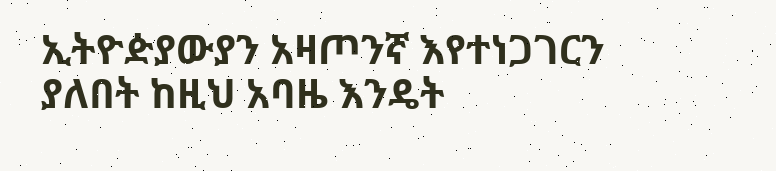ኢትዮዽያውያን አዛጦንኛ እየተነጋገርን ያለበት ከዚህ አባዜ እንዴት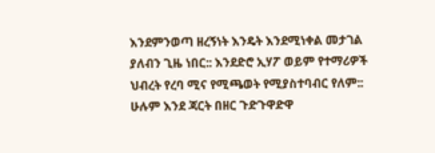እንደምንወጣ ዘረኝነት እንዴት እንደሚነቀል መታገል ያለብን ጊዜ ነበር:: እንደድሮ ኢሃፖ ወይም የተማሪዎች ህብረት የረባ ሚና የሚጫወት የሚያስተባብር የለም:: ሁሉም እንደ ጃርት በዘር ጉድጉዋድዋ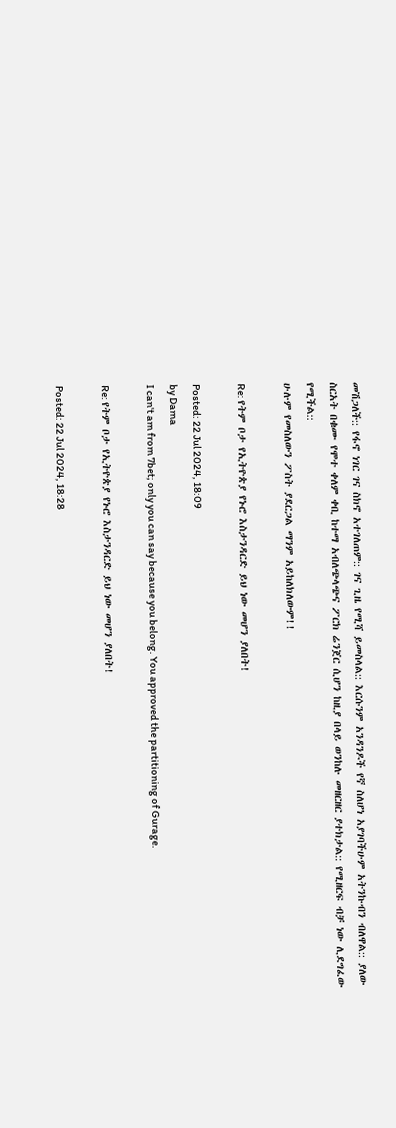መሽጋለች:: የፋኖ ነገር ገና ስክኖ አተገለጠም:: ገና ጊዜ የሚሻ ይመስላል:: እርሱንም አንዳንዶች የኛ ስለሆነ አያገባችሁም አትንኩብን ብለዋል:: ያለው ስርአት በቁሙ የሞተ ቀለም ቀቢ ከተማ አብለጭላጭና ፖርክ ሬንጀር ሲሆን ከዚያ በላይ ወንከሉ መዘርዘር ያተክታል:: የሚዘርፍ ብቻ ነው ሊደግፈው የሚችል::
ሁሉም የመስለውን ፖስት ያደርጋል ማንም አይከለክለውም!!

Re: የትም ቦታ የኢትዮጵያ የኑሮ እስታንዳርድ ይህ ነው መሆን ያለበት!

Posted: 22 Jul 2024, 18:09
by Dama
I can't am from 7bet; only you can say because you belong. You approved the partitioning of Gurage.

Re: የትም ቦታ የኢትዮጵያ የኑሮ እስታንዳርድ ይህ ነው መሆን ያለበት!

Posted: 22 Jul 2024, 18:28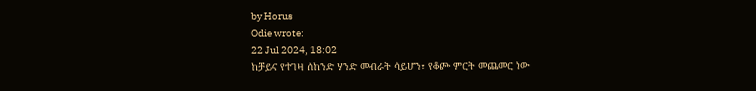by Horus
Odie wrote:
22 Jul 2024, 18:02
ከቻይና የተገዛ ሰከንድ ሃንድ መብራት ሳይሆን፣ የቆጮ ምርት መጨመር ነው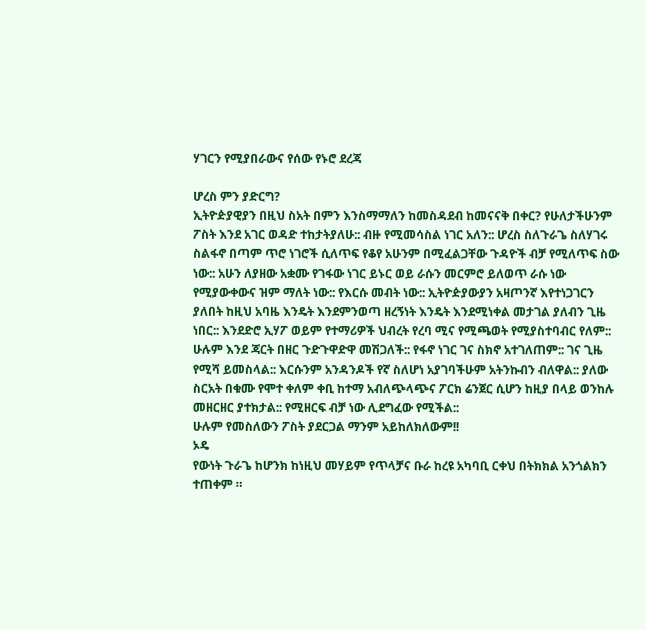ሃገርን የሚያበራውና የሰው የኑሮ ደረጃ

ሆረስ ምን ያድርግ?
ኢትዮዽያዊያን በዚህ ስአት በምን እንስማማለን ከመስዳደብ ከመናናቅ በቀር? የሁለታችሁንም ፖስት እንደ አገር ወዳድ ተከታትያለሁ:: ብዙ የሚመሳስል ነገር አለን:: ሆረስ ስለጉራጌ ስለሃገሩ ስልፋኖ በጣም ጥሮ ነገሮች ሲለጥፍ የቆየ አሁንም በሚፈልጋቸው ጉዳዮች ብቻ የሚለጥፍ ስው ነው:: አሁን ለያዘው አቋሙ የገፋው ነገር ይኑር ወይ ራሱን መርምሮ ይለወጥ ራሱ ነው የሚያውቀውና ዝም ማለት ነው:: የእርሱ መብት ነው:: ኢትዮዽያውያን አዛጦንኛ እየተነጋገርን ያለበት ከዚህ አባዜ እንዴት እንደምንወጣ ዘረኝነት እንዴት እንደሚነቀል መታገል ያለብን ጊዜ ነበር:: እንደድሮ ኢሃፖ ወይም የተማሪዎች ህብረት የረባ ሚና የሚጫወት የሚያስተባብር የለም:: ሁሉም እንደ ጃርት በዘር ጉድጉዋድዋ መሽጋለች:: የፋኖ ነገር ገና ስክኖ አተገለጠም:: ገና ጊዜ የሚሻ ይመስላል:: እርሱንም አንዳንዶች የኛ ስለሆነ አያገባችሁም አትንኩብን ብለዋል:: ያለው ስርአት በቁሙ የሞተ ቀለም ቀቢ ከተማ አብለጭላጭና ፖርክ ሬንጀር ሲሆን ከዚያ በላይ ወንከሉ መዘርዘር ያተክታል:: የሚዘርፍ ብቻ ነው ሊደግፈው የሚችል::
ሁሉም የመስለውን ፖስት ያደርጋል ማንም አይከለክለውም!!
ኦዴ
የውነት ጉራጌ ከሆንክ ከነዚህ መሃይም የጥላቻና ቡራ ከረዩ አካባቢ ርቀህ በትክክል አንጎልክን ተጠቀም ።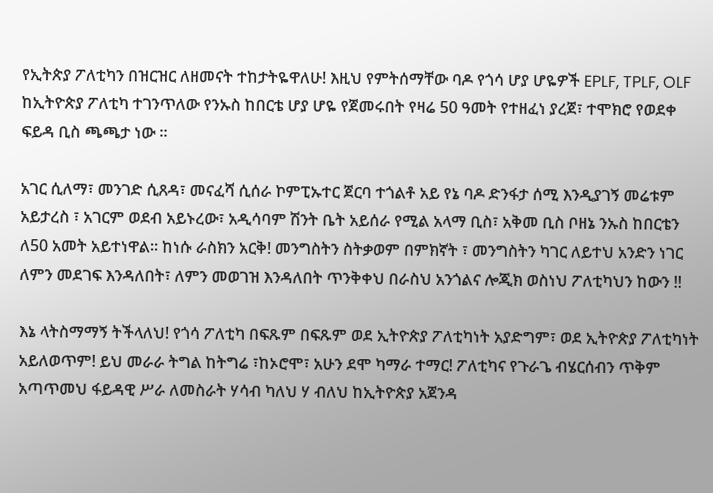የኢትጵያ ፖለቲካን በዝርዝር ለዘመናት ተከታትዬዋለሁ! እዚህ የምትሰማቸው ባዶ የጎሳ ሆያ ሆዬዎች EPLF, TPLF, OLF ከኢትዮጵያ ፖለቲካ ተገንጥለው የንኡስ ከበርቴ ሆያ ሆዬ የጀመሩበት የዛሬ 50 ዓመት የተዘፈነ ያረጀ፣ ተሞክሮ የወደቀ ፍይዳ ቢስ ጫጫታ ነው ።

አገር ሲለማ፣ መንገድ ሲጸዳ፣ መናፈሻ ሲሰራ ኮምፒኡተር ጀርባ ተጎልቶ አይ የኔ ባዶ ድንፋታ ሰሚ እንዲያገኝ መሬቱም አይታረስ ፣ አገርም ወደብ አይኑረው፣ አዲሳባም ሽንት ቤት አይሰራ የሚል አላማ ቢስ፣ አቅመ ቢስ ቦዘኔ ንኡስ ከበርቴን ለ50 አመት አይተነዋል። ከነሱ ራስክን አርቅ! መንግስትን ስትቃወም በምክኛት ፣ መንግስትን ካገር ለይተህ አንድን ነገር ለምን መደገፍ እንዳለበት፣ ለምን መወገዝ እንዳለበት ጥንቅቀህ በራስህ አንጎልና ሎጂክ ወስነህ ፖለቲካህን ከውን !!

እኔ ላትስማማኝ ትችላለህ! የጎሳ ፖለቲካ በፍጹም በፍጹም ወደ ኢትዮጵያ ፖለቲካነት አያድግም፣ ወደ ኢትዮጵያ ፖለቲካነት አይለወጥም! ይህ መራራ ትግል ከትግሬ ፣ከኦሮሞ፣ አሁን ደሞ ካማራ ተማር! ፖለቲካና የጉራጌ ብሄርሰብን ጥቅም አጣጥመህ ፋይዳዊ ሥራ ለመስራት ሃሳብ ካለህ ሃ ብለህ ከኢትዮጵያ አጀንዳ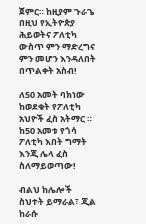ጀምር። ከዚያም ጉራጌ በዚህ የኢትዮጵያ ሕይወትና ፖለቲካ ውስጥ ምን ማድረግና ምን መሆን እንዳለበት በጥልቀት አስብ!

ለ50 አመት ባክነው ከወደቁት የፖለቲካ አህዮች ፈስ አትማር ። ከ50 አመቱ የጎሳ ፖለቲካ እበት ግማት እንጂ ሌላ ፈስ ስለማይወጣው!

ብልህ ከሌሎች ስህተት ይማራል፣ ጂል ከራሱ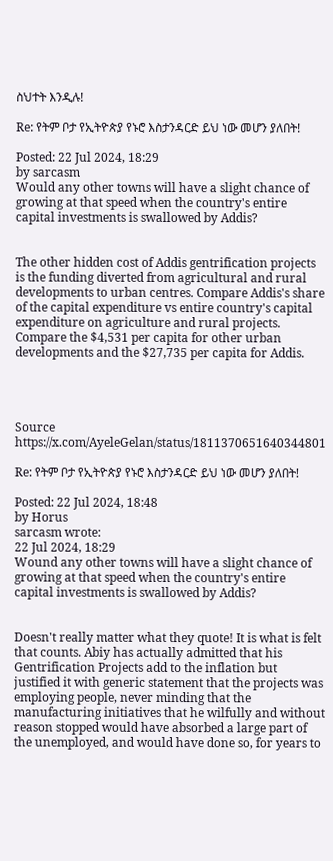ስህተት እንዲሉ!

Re: የትም ቦታ የኢትዮጵያ የኑሮ እስታንዳርድ ይህ ነው መሆን ያለበት!

Posted: 22 Jul 2024, 18:29
by sarcasm
Would any other towns will have a slight chance of growing at that speed when the country's entire capital investments is swallowed by Addis?


The other hidden cost of Addis gentrification projects is the funding diverted from agricultural and rural developments to urban centres. Compare Addis's share of the capital expenditure vs entire country's capital expenditure on agriculture and rural projects. Compare the $4,531 per capita for other urban developments and the $27,735 per capita for Addis.




Source https://x.com/AyeleGelan/status/1811370651640344801

Re: የትም ቦታ የኢትዮጵያ የኑሮ እስታንዳርድ ይህ ነው መሆን ያለበት!

Posted: 22 Jul 2024, 18:48
by Horus
sarcasm wrote:
22 Jul 2024, 18:29
Wound any other towns will have a slight chance of growing at that speed when the country's entire capital investments is swallowed by Addis?


Doesn't really matter what they quote! It is what is felt that counts. Abiy has actually admitted that his Gentrification Projects add to the inflation but justified it with generic statement that the projects was employing people, never minding that the manufacturing initiatives that he wilfully and without reason stopped would have absorbed a large part of the unemployed, and would have done so, for years to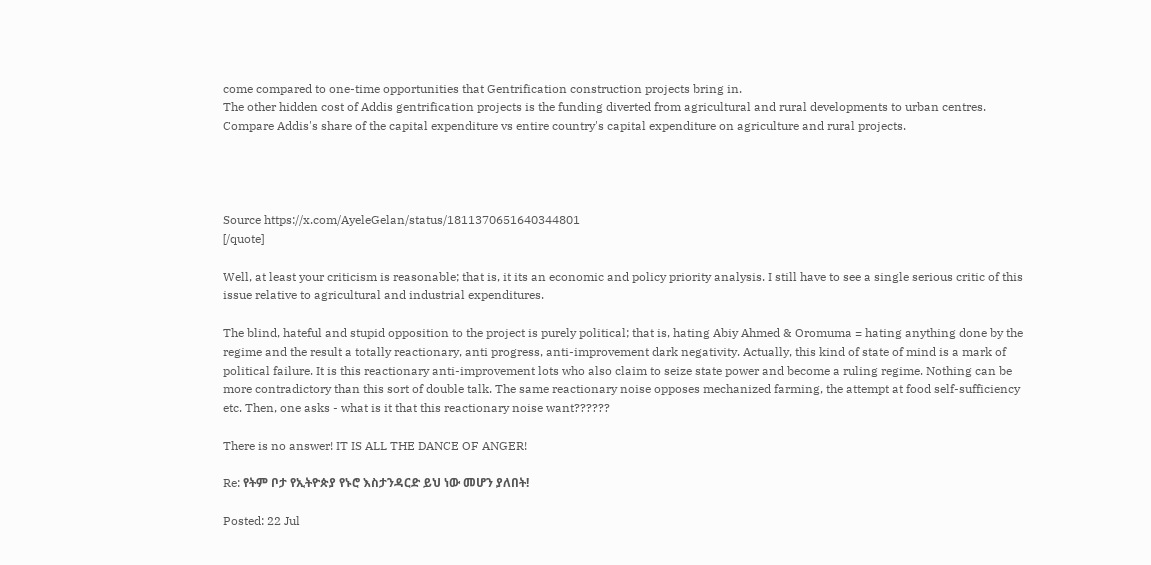come compared to one-time opportunities that Gentrification construction projects bring in.
The other hidden cost of Addis gentrification projects is the funding diverted from agricultural and rural developments to urban centres. Compare Addis's share of the capital expenditure vs entire country's capital expenditure on agriculture and rural projects.




Source https://x.com/AyeleGelan/status/1811370651640344801
[/quote]

Well, at least your criticism is reasonable; that is, it its an economic and policy priority analysis. I still have to see a single serious critic of this issue relative to agricultural and industrial expenditures.

The blind, hateful and stupid opposition to the project is purely political; that is, hating Abiy Ahmed & Oromuma = hating anything done by the regime and the result a totally reactionary, anti progress, anti-improvement dark negativity. Actually, this kind of state of mind is a mark of political failure. It is this reactionary anti-improvement lots who also claim to seize state power and become a ruling regime. Nothing can be more contradictory than this sort of double talk. The same reactionary noise opposes mechanized farming, the attempt at food self-sufficiency etc. Then, one asks - what is it that this reactionary noise want??????

There is no answer! IT IS ALL THE DANCE OF ANGER!

Re: የትም ቦታ የኢትዮጵያ የኑሮ እስታንዳርድ ይህ ነው መሆን ያለበት!

Posted: 22 Jul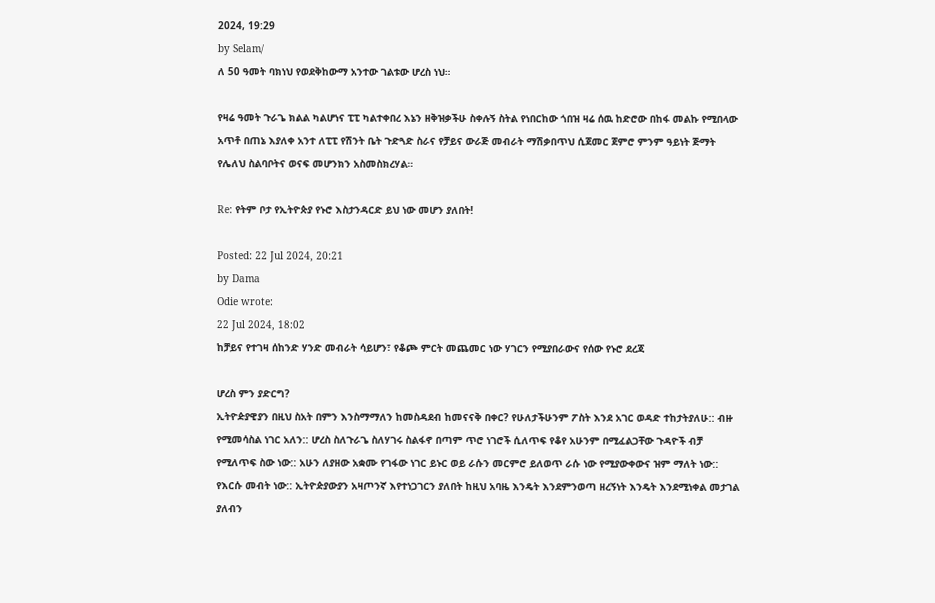2024, 19:29
by Selam/
ለ 50 ዓመት ባክነህ የወደቅከውማ አንተው ገልቱው ሆረስ ነህ።

የዛሬ ዓመት ጉራጌ ክልል ካልሆነና ፒፒ ካልተቀበረ እኔን ዘቅዝቃችሁ ስቀሉኝ ስትል የነበርከው ጎበዝ ዛሬ ሰዉ ከድሮው በከፋ መልኩ የሚበላው አጥቶ በጠኔ እያለቀ አንተ ለፒፒ የሽንት ቤት ጉድጓድ ስራና የቻይና ውራጅ መብራት ማሽቃበጥህ ሲጀመር ጀምሮ ምንም ዓይነት ጅማት የሌለህ ስልባቦትና ወናፍ መሆንክን አስመስክረሃል።

Re: የትም ቦታ የኢትዮጵያ የኑሮ እስታንዳርድ ይህ ነው መሆን ያለበት!

Posted: 22 Jul 2024, 20:21
by Dama
Odie wrote:
22 Jul 2024, 18:02
ከቻይና የተገዛ ሰከንድ ሃንድ መብራት ሳይሆን፣ የቆጮ ምርት መጨመር ነው ሃገርን የሚያበራውና የሰው የኑሮ ደረጃ

ሆረስ ምን ያድርግ?
ኢትዮዽያዊያን በዚህ ስአት በምን እንስማማለን ከመስዳደብ ከመናናቅ በቀር? የሁለታችሁንም ፖስት እንደ አገር ወዳድ ተከታትያለሁ:: ብዙ የሚመሳስል ነገር አለን:: ሆረስ ስለጉራጌ ስለሃገሩ ስልፋኖ በጣም ጥሮ ነገሮች ሲለጥፍ የቆየ አሁንም በሚፈልጋቸው ጉዳዮች ብቻ የሚለጥፍ ስው ነው:: አሁን ለያዘው አቋሙ የገፋው ነገር ይኑር ወይ ራሱን መርምሮ ይለወጥ ራሱ ነው የሚያውቀውና ዝም ማለት ነው:: የእርሱ መብት ነው:: ኢትዮዽያውያን አዛጦንኛ እየተነጋገርን ያለበት ከዚህ አባዜ እንዴት እንደምንወጣ ዘረኝነት እንዴት እንደሚነቀል መታገል ያለብን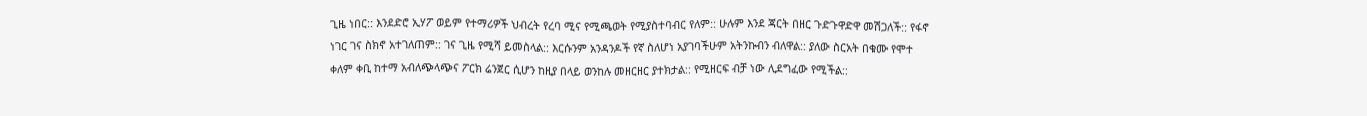ጊዜ ነበር:: እንደድሮ ኢሃፖ ወይም የተማሪዎች ህብረት የረባ ሚና የሚጫወት የሚያስተባብር የለም:: ሁሉም እንደ ጃርት በዘር ጉድጉዋድዋ መሽጋለች:: የፋኖ ነገር ገና ስክኖ አተገለጠም:: ገና ጊዜ የሚሻ ይመስላል:: እርሱንም አንዳንዶች የኛ ስለሆነ አያገባችሁም አትንኩብን ብለዋል:: ያለው ስርአት በቁሙ የሞተ ቀለም ቀቢ ከተማ አብለጭላጭና ፖርክ ሬንጀር ሲሆን ከዚያ በላይ ወንከሉ መዘርዘር ያተክታል:: የሚዘርፍ ብቻ ነው ሊደግፈው የሚችል::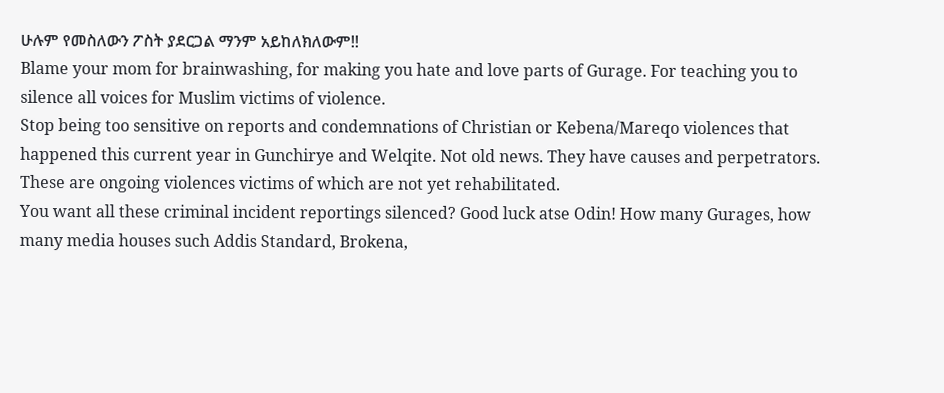ሁሉም የመስለውን ፖስት ያደርጋል ማንም አይከለክለውም!!
Blame your mom for brainwashing, for making you hate and love parts of Gurage. For teaching you to silence all voices for Muslim victims of violence.
Stop being too sensitive on reports and condemnations of Christian or Kebena/Mareqo violences that happened this current year in Gunchirye and Welqite. Not old news. They have causes and perpetrators. These are ongoing violences victims of which are not yet rehabilitated.
You want all these criminal incident reportings silenced? Good luck atse Odin! How many Gurages, how many media houses such Addis Standard, Brokena,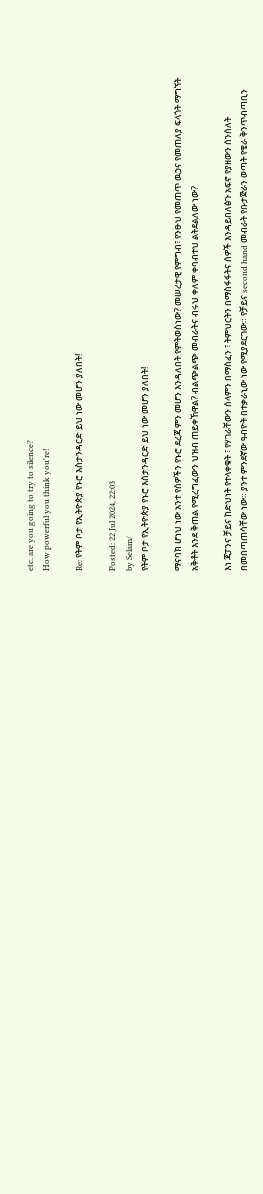etc. are you going to try to silence?
How powerful you think you're!

Re: የትም ቦታ የኢትዮጵያ የኑሮ እስታንዳርድ ይህ ነው መሆን ያለበት!

Posted: 22 Jul 2024, 22:03
by Selam/
የትም ቦታ የኢትዮጵያ የኑሮ እስታንዳርድ ይህ ነው መሆን ያለበት!

ማናባክ ሆነህ ነው አንተ የሰዎችን የኑሮ ደረጃ ምን መሆን እንዳለበት የምትወስነው? መሠረታዊ የምግብ፣ የንፁህ የመጠጥ ዉኃና የመጠለያ ፍላጎት ማግኘት አቅቶት እንደ ቅጠል የሚረግፈውን ህዝብ ጠይቀኸዋል? ብልጭልጭ መብራትና ብሩህ ቀለም ቀባብተህ ልትደልለው ነው?

እነ ጃፓንና ቻይና ከድህነት የተላቀቁት ፣ የሃገራቸውን ሰላምን በማስፈን ፣ ትምህርትን በማስፋፋትና ሰዎች እንዳይበለፅጉ አፍኖ የያዘውን ሰንሰለት በመበጣጠሳቸው ነው። ያንተ ምንደኛው ዓብዮት በተቃራኒው ነው የሚያደርገው። የቻይና second hand መብራት የቡታጅራን ወጣት የቄራ ቅንጥብጣቢን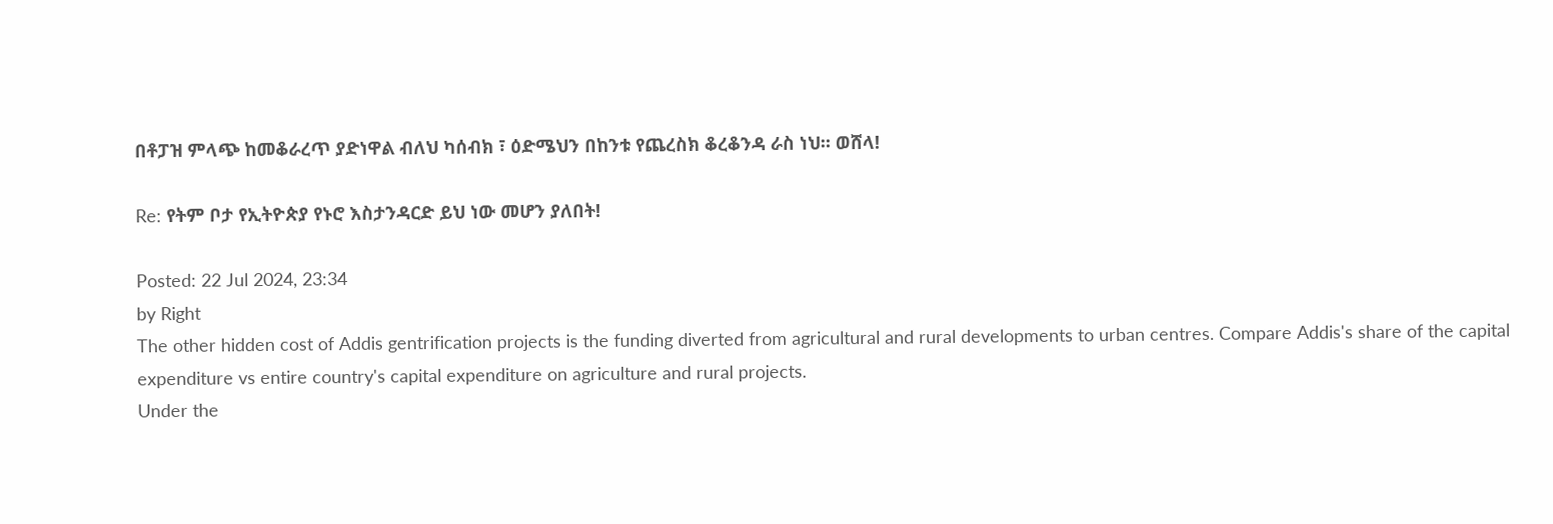በቶፓዝ ምላጭ ከመቆራረጥ ያድነዋል ብለህ ካሰብክ ፣ ዕድሜህን በከንቱ የጨረስክ ቆረቆንዳ ራስ ነህ። ወሸላ!

Re: የትም ቦታ የኢትዮጵያ የኑሮ እስታንዳርድ ይህ ነው መሆን ያለበት!

Posted: 22 Jul 2024, 23:34
by Right
The other hidden cost of Addis gentrification projects is the funding diverted from agricultural and rural developments to urban centres. Compare Addis's share of the capital expenditure vs entire country's capital expenditure on agriculture and rural projects.
Under the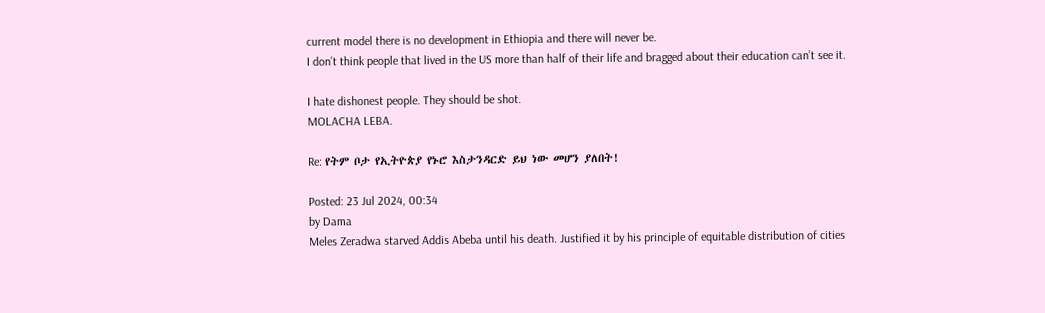current model there is no development in Ethiopia and there will never be.
I don’t think people that lived in the US more than half of their life and bragged about their education can’t see it.

I hate dishonest people. They should be shot.
MOLACHA LEBA.

Re: የትም ቦታ የኢትዮጵያ የኑሮ እስታንዳርድ ይህ ነው መሆን ያለበት!

Posted: 23 Jul 2024, 00:34
by Dama
Meles Zeradwa starved Addis Abeba until his death. Justified it by his principle of equitable distribution of cities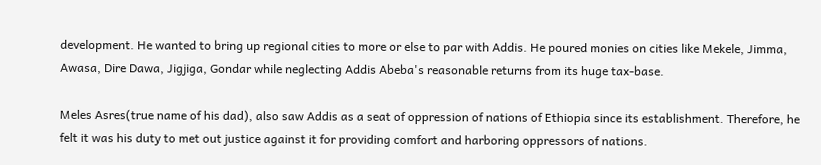development. He wanted to bring up regional cities to more or else to par with Addis. He poured monies on cities like Mekele, Jimma, Awasa, Dire Dawa, Jigjiga, Gondar while neglecting Addis Abeba's reasonable returns from its huge tax-base.

Meles Asres(true name of his dad), also saw Addis as a seat of oppression of nations of Ethiopia since its establishment. Therefore, he felt it was his duty to met out justice against it for providing comfort and harboring oppressors of nations.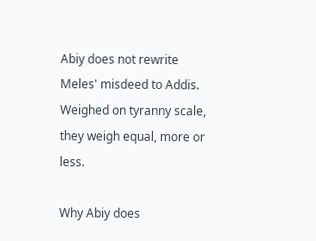Abiy does not rewrite Meles' misdeed to Addis. Weighed on tyranny scale, they weigh equal, more or less.

Why Abiy does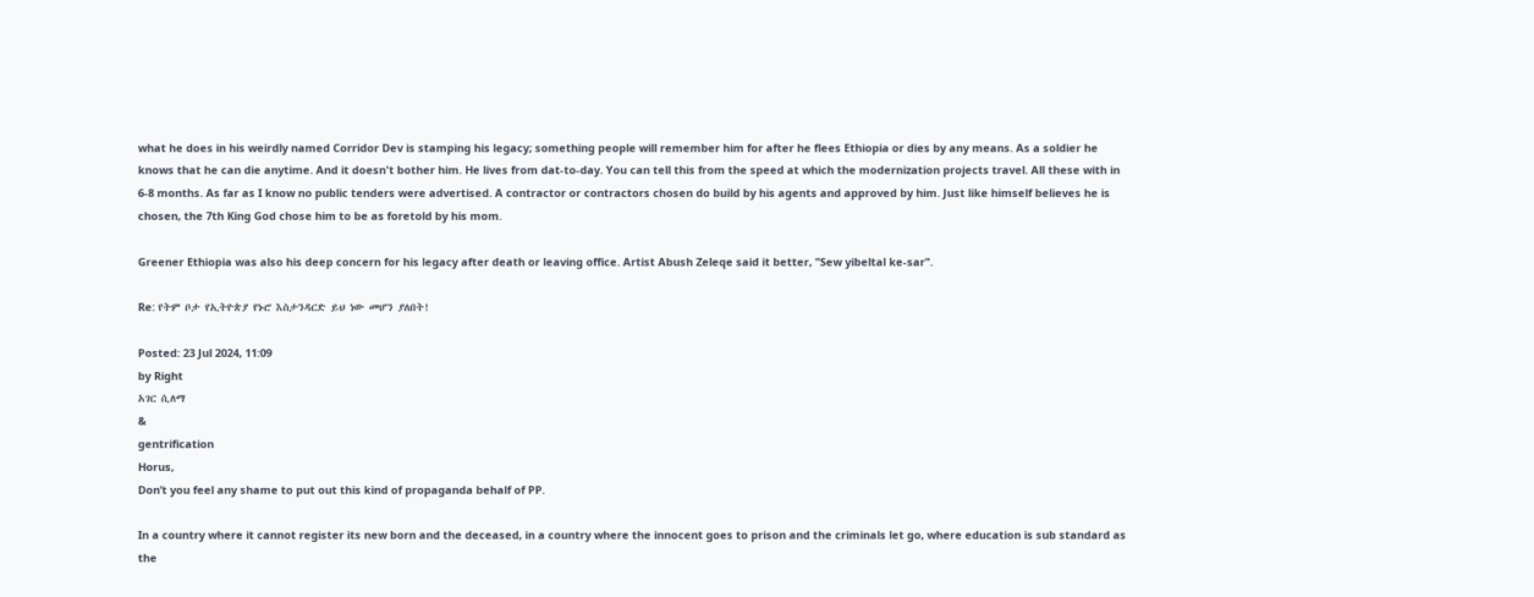what he does in his weirdly named Corridor Dev is stamping his legacy; something people will remember him for after he flees Ethiopia or dies by any means. As a soldier he knows that he can die anytime. And it doesn't bother him. He lives from dat-to-day. You can tell this from the speed at which the modernization projects travel. All these with in 6-8 months. As far as I know no public tenders were advertised. A contractor or contractors chosen do build by his agents and approved by him. Just like himself believes he is chosen, the 7th King God chose him to be as foretold by his mom.

Greener Ethiopia was also his deep concern for his legacy after death or leaving office. Artist Abush Zeleqe said it better, "Sew yibeltal ke-sar".

Re: የትም ቦታ የኢትዮጵያ የኑሮ እስታንዳርድ ይህ ነው መሆን ያለበት!

Posted: 23 Jul 2024, 11:09
by Right
አገር ሲለማ
&
gentrification
Horus,
Don’t you feel any shame to put out this kind of propaganda behalf of PP.

In a country where it cannot register its new born and the deceased, in a country where the innocent goes to prison and the criminals let go, where education is sub standard as the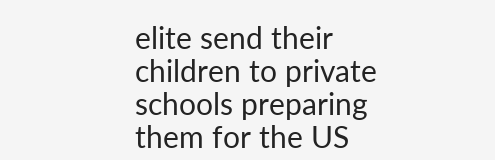elite send their children to private schools preparing them for the US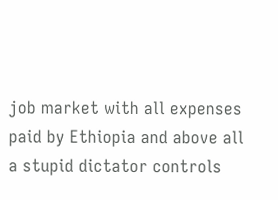job market with all expenses paid by Ethiopia and above all a stupid dictator controls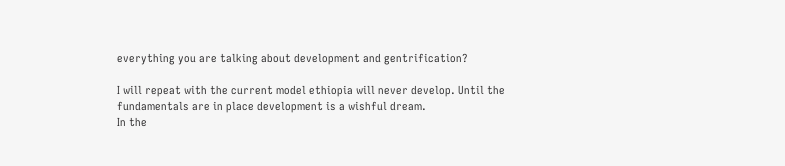everything you are talking about development and gentrification?

I will repeat with the current model ethiopia will never develop. Until the fundamentals are in place development is a wishful dream.
In the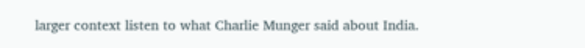larger context listen to what Charlie Munger said about India.